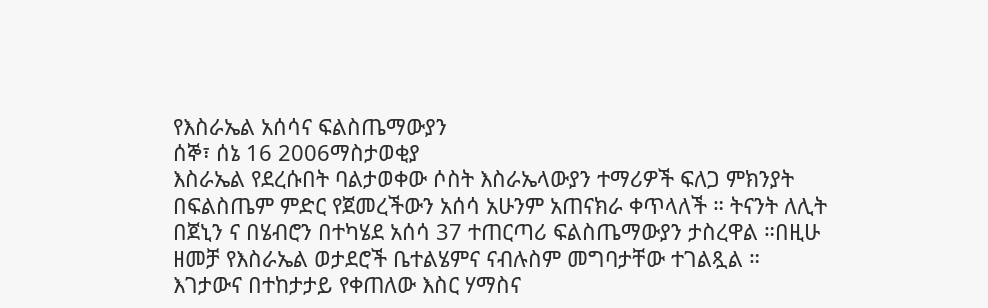የእስራኤል አሰሳና ፍልስጤማውያን
ሰኞ፣ ሰኔ 16 2006ማስታወቂያ
እስራኤል የደረሱበት ባልታወቀው ሶስት እስራኤላውያን ተማሪዎች ፍለጋ ምክንያት በፍልስጤም ምድር የጀመረችውን አሰሳ አሁንም አጠናክራ ቀጥላለች ። ትናንት ለሊት በጀኒን ና በሄብሮን በተካሄደ አሰሳ 37 ተጠርጣሪ ፍልስጤማውያን ታስረዋል ።በዚሁ ዘመቻ የእስራኤል ወታደሮች ቤተልሄምና ናብሉስም መግባታቸው ተገልጿል ። እገታውና በተከታታይ የቀጠለው እስር ሃማስና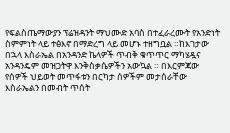የፍልስጤማውያን ፕሬዝዳንት ማህሙድ አባስ በተፈራረሙት የአንድነት ስምምነት ላይ ተፅእኖ በማድረግ ላይ መሆኑ ተዘግቧል ።ከእገታው በኋላ እስራኤል በአንዳንድ ኬላዎች ጥብቅ ቁጥጥር ማካሄዷና አንዳንዴም መዝጋትዋ እንቅስቃሴዎችን አውኳል ። በእርምጃው የሰዎች ህይወት መጥፋቱን በርካታ ሰዎችም መታሰራቸው እስራኤልን በመብት ጥሰት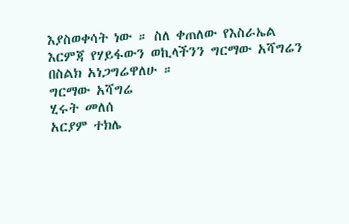እያስወቀሳት ነው ። ስለ ቀጠለው የእስራኤል እርምጃ የሃይፋውን ወኪላችንን ግርማው አሻግሬን በስልክ አነጋግሬዋለሁ ።
ግርማው አሻግሬ
ሂሩት መለሰ
አርያም ተክሌ